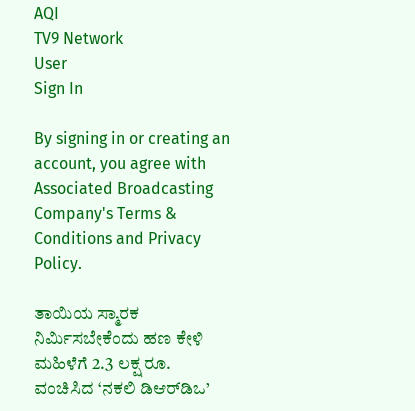AQI
TV9 Network
User
Sign In

By signing in or creating an account, you agree with Associated Broadcasting Company's Terms & Conditions and Privacy Policy.

ತಾಯಿಯ ಸ್ಮಾರಕ ನಿರ್ಮಿಸಬೇಕೆಂದು ಹಣ ಕೇಳಿ ಮಹಿಳೆಗೆ 2.3 ಲಕ್ಷ ರೂ. ವಂಚಿಸಿದ ‘ನಕಲಿ ಡಿಆರ್‌ಡಿಒ’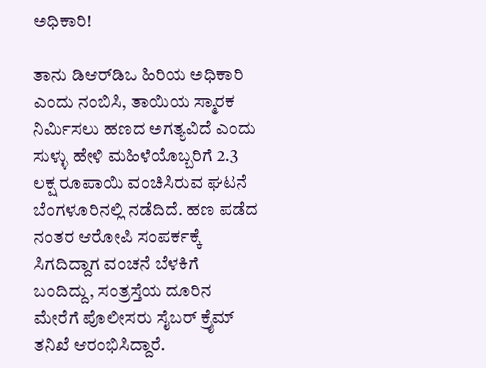ಅಧಿಕಾರಿ!

ತಾನು ಡಿಆರ್‌ಡಿಒ ಹಿರಿಯ ಅಧಿಕಾರಿ ಎಂದು ನಂಬಿಸಿ, ತಾಯಿಯ ಸ್ಮಾರಕ ನಿರ್ಮಿಸಲು ಹಣದ ಅಗತ್ಯವಿದೆ ಎಂದು ಸುಳ್ಳು ಹೇಳಿ ಮಹಿಳೆಯೊಬ್ಬರಿಗೆ 2.3 ಲಕ್ಷ ರೂಪಾಯಿ ವಂಚಿಸಿರುವ ಘಟನೆ ಬೆಂಗಳೂರಿನಲ್ಲಿ ನಡೆದಿದೆ. ಹಣ ಪಡೆದ ನಂತರ ಆರೋಪಿ ಸಂಪರ್ಕಕ್ಕೆ ಸಿಗದಿದ್ದಾಗ ವಂಚನೆ ಬೆಳಕಿಗೆ ಬಂದಿದ್ದು, ಸಂತ್ರಸ್ತೆಯ ದೂರಿನ ಮೇರೆಗೆ ಪೊಲೀಸರು ಸೈಬರ್ ಕ್ರೈಮ್ ತನಿಖೆ ಆರಂಭಿಸಿದ್ದಾರೆ.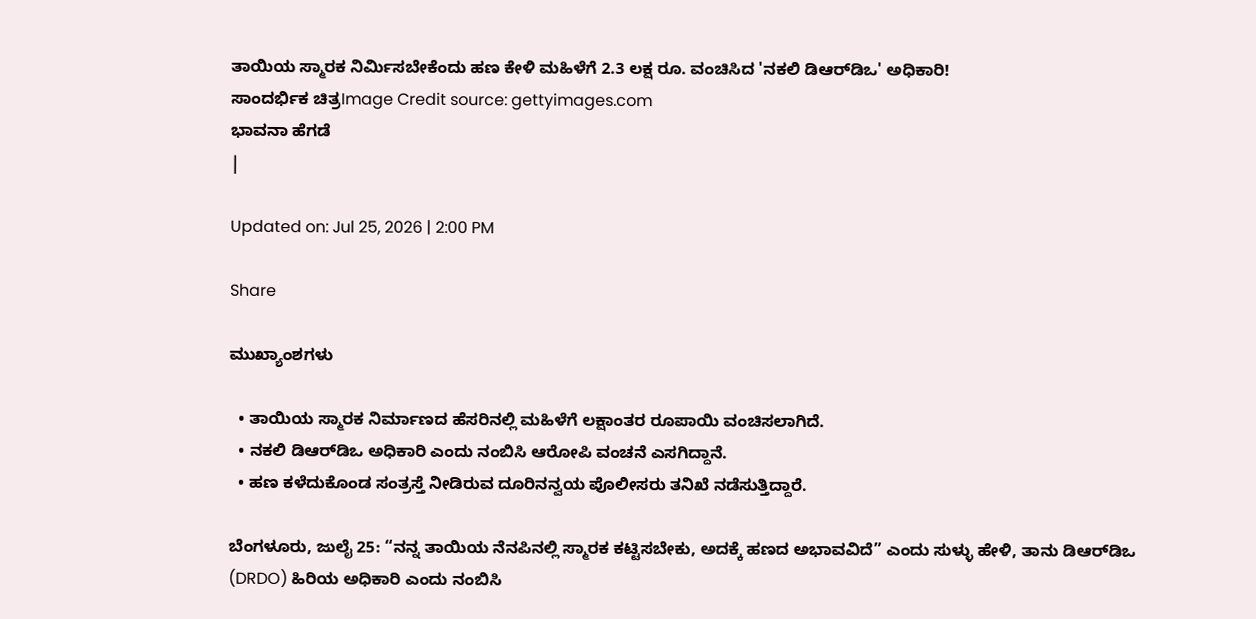ತಾಯಿಯ ಸ್ಮಾರಕ ನಿರ್ಮಿಸಬೇಕೆಂದು ಹಣ ಕೇಳಿ ಮಹಿಳೆಗೆ 2.3 ಲಕ್ಷ ರೂ. ವಂಚಿಸಿದ 'ನಕಲಿ ಡಿಆರ್‌ಡಿಒ' ಅಧಿಕಾರಿ!
ಸಾಂದರ್ಭಿಕ ಚಿತ್ರImage Credit source: gettyimages.com
ಭಾವನಾ ಹೆಗಡೆ
|

Updated on: Jul 25, 2026 | 2:00 PM

Share

ಮುಖ್ಯಾಂಶಗಳು

  • ತಾಯಿಯ ಸ್ಮಾರಕ ನಿರ್ಮಾಣದ ಹೆಸರಿನಲ್ಲಿ ಮಹಿಳೆಗೆ ಲಕ್ಷಾಂತರ ರೂಪಾಯಿ ವಂಚಿಸಲಾಗಿದೆ.
  • ನಕಲಿ ಡಿಆರ್‌ಡಿಒ ಅಧಿಕಾರಿ ಎಂದು ನಂಬಿಸಿ ಆರೋಪಿ ವಂಚನೆ ಎಸಗಿದ್ದಾನೆ.
  • ಹಣ ಕಳೆದುಕೊಂಡ ಸಂತ್ರಸ್ತೆ ನೀಡಿರುವ ದೂರಿನನ್ವಯ ಪೊಲೀಸರು ತನಿಖೆ ನಡೆಸುತ್ತಿದ್ದಾರೆ.

ಬೆಂಗಳೂರು, ಜುಲೈ 25: “ನನ್ನ ತಾಯಿಯ ನೆನಪಿನಲ್ಲಿ ಸ್ಮಾರಕ ಕಟ್ಟಿಸಬೇಕು, ಅದಕ್ಕೆ ಹಣದ ಅಭಾವವಿದೆ” ಎಂದು ಸುಳ್ಳು ಹೇಳಿ, ತಾನು ಡಿಆರ್‌ಡಿಒ (DRDO) ಹಿರಿಯ ಅಧಿಕಾರಿ ಎಂದು ನಂಬಿಸಿ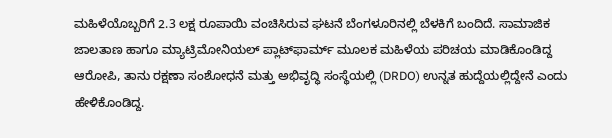ಮಹಿಳೆಯೊಬ್ಬರಿಗೆ 2.3 ಲಕ್ಷ ರೂಪಾಯಿ ವಂಚಿಸಿರುವ ಘಟನೆ ಬೆಂಗಳೂರಿನಲ್ಲಿ ಬೆಳಕಿಗೆ ಬಂದಿದೆ. ಸಾಮಾಜಿಕ ಜಾಲತಾಣ ಹಾಗೂ ಮ್ಯಾಟ್ರಿಮೋನಿಯಲ್ ಪ್ಲಾಟ್‌ಫಾರ್ಮ್‌ ಮೂಲಕ ಮಹಿಳೆಯ ಪರಿಚಯ ಮಾಡಿಕೊಂಡಿದ್ದ ಆರೋಪಿ, ತಾನು ರಕ್ಷಣಾ ಸಂಶೋಧನೆ ಮತ್ತು ಅಭಿವೃದ್ಧಿ ಸಂಸ್ಥೆಯಲ್ಲಿ (DRDO) ಉನ್ನತ ಹುದ್ದೆಯಲ್ಲಿದ್ದೇನೆ ಎಂದು ಹೇಳಿಕೊಂಡಿದ್ದ.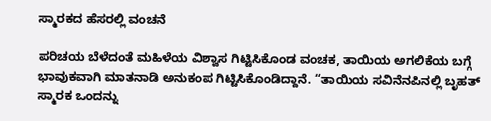ಸ್ಮಾರಕದ ಹೆಸರಲ್ಲಿ ವಂಚನೆ

ಪರಿಚಯ ಬೆಳೆದಂತೆ ಮಹಿಳೆಯ ವಿಶ್ವಾಸ ಗಿಟ್ಟಿಸಿಕೊಂಡ ವಂಚಕ, ತಾಯಿಯ ಅಗಲಿಕೆಯ ಬಗ್ಗೆ ಭಾವುಕವಾಗಿ ಮಾತನಾಡಿ ಅನುಕಂಪ ಗಿಟ್ಟಿಸಿಕೊಂಡಿದ್ದಾನೆ. “ತಾಯಿಯ ಸವಿನೆನಪಿನಲ್ಲಿ ಬೃಹತ್ ಸ್ಮಾರಕ ಒಂದನ್ನು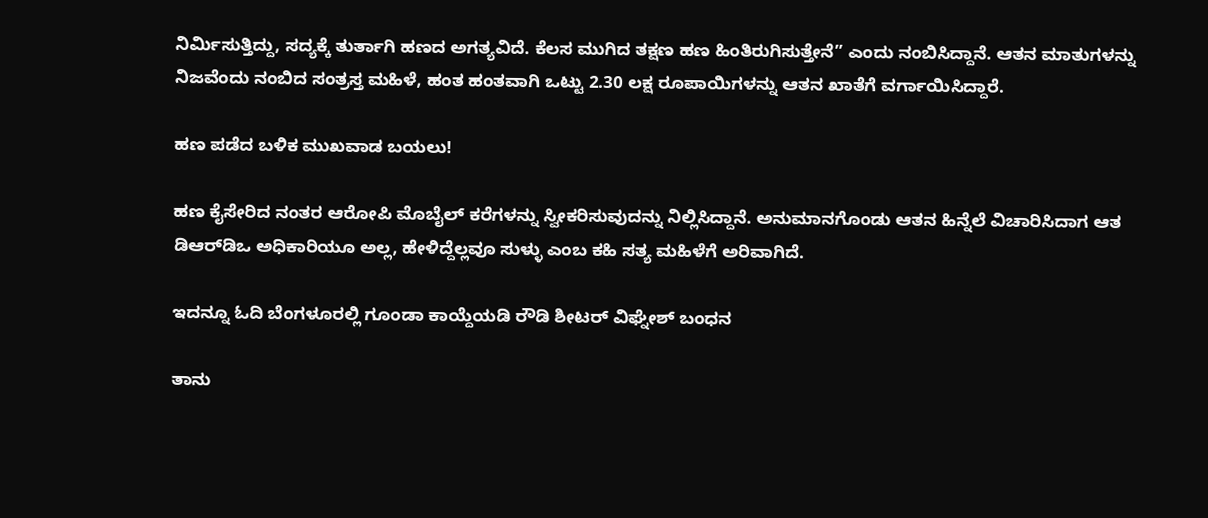ನಿರ್ಮಿಸುತ್ತಿದ್ದು, ಸದ್ಯಕ್ಕೆ ತುರ್ತಾಗಿ ಹಣದ ಅಗತ್ಯವಿದೆ. ಕೆಲಸ ಮುಗಿದ ತಕ್ಷಣ ಹಣ ಹಿಂತಿರುಗಿಸುತ್ತೇನೆ” ಎಂದು ನಂಬಿಸಿದ್ದಾನೆ. ಆತನ ಮಾತುಗಳನ್ನು ನಿಜವೆಂದು ನಂಬಿದ ಸಂತ್ರಸ್ತ ಮಹಿಳೆ, ಹಂತ ಹಂತವಾಗಿ ಒಟ್ಟು 2.30 ಲಕ್ಷ ರೂಪಾಯಿಗಳನ್ನು ಆತನ ಖಾತೆಗೆ ವರ್ಗಾಯಿಸಿದ್ದಾರೆ.

ಹಣ ಪಡೆದ ಬಳಿಕ ಮುಖವಾಡ ಬಯಲು!

ಹಣ ಕೈಸೇರಿದ ನಂತರ ಆರೋಪಿ ಮೊಬೈಲ್ ಕರೆಗಳನ್ನು ಸ್ವೀಕರಿಸುವುದನ್ನು ನಿಲ್ಲಿಸಿದ್ದಾನೆ. ಅನುಮಾನಗೊಂಡು ಆತನ ಹಿನ್ನೆಲೆ ವಿಚಾರಿಸಿದಾಗ ಆತ ಡಿಆರ್‌ಡಿಒ ಅಧಿಕಾರಿಯೂ ಅಲ್ಲ, ಹೇಳಿದ್ದೆಲ್ಲವೂ ಸುಳ್ಳು ಎಂಬ ಕಹಿ ಸತ್ಯ ಮಹಿಳೆಗೆ ಅರಿವಾಗಿದೆ.

ಇದನ್ನೂ ಓದಿ ಬೆಂಗಳೂರಲ್ಲಿ ಗೂಂಡಾ ಕಾಯ್ದೆಯಡಿ ರೌಡಿ ಶೀಟರ್ ವಿಘ್ನೇಶ್ ಬಂಧನ

ತಾನು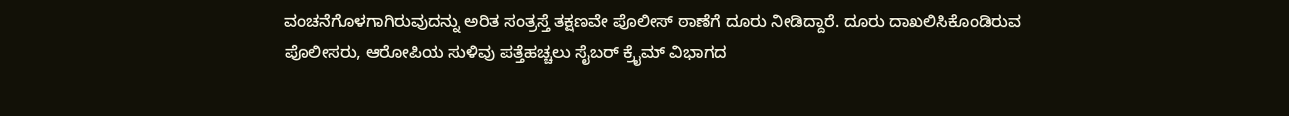ವಂಚನೆಗೊಳಗಾಗಿರುವುದನ್ನು ಅರಿತ ಸಂತ್ರಸ್ತೆ ತಕ್ಷಣವೇ ಪೊಲೀಸ್ ಠಾಣೆಗೆ ದೂರು ನೀಡಿದ್ದಾರೆ. ದೂರು ದಾಖಲಿಸಿಕೊಂಡಿರುವ ಪೊಲೀಸರು, ಆರೋಪಿಯ ಸುಳಿವು ಪತ್ತೆಹಚ್ಚಲು ಸೈಬರ್ ಕ್ರೈಮ್ ವಿಭಾಗದ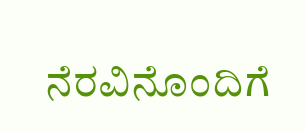ನೆರವಿನೊಂದಿಗೆ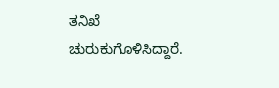ತನಿಖೆ ಚುರುಕುಗೊಳಿಸಿದ್ದಾರೆ.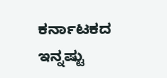ಕರ್ನಾಟಕದ ಇನ್ನಷ್ಟು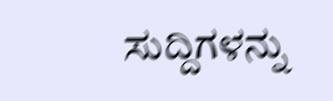ಸುದ್ದಿಗಳನ್ನು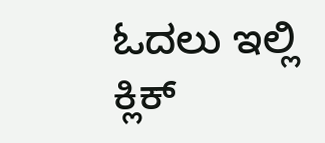ಓದಲು ಇಲ್ಲಿ ಕ್ಲಿಕ್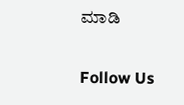ಮಾಡಿ

Follow Us